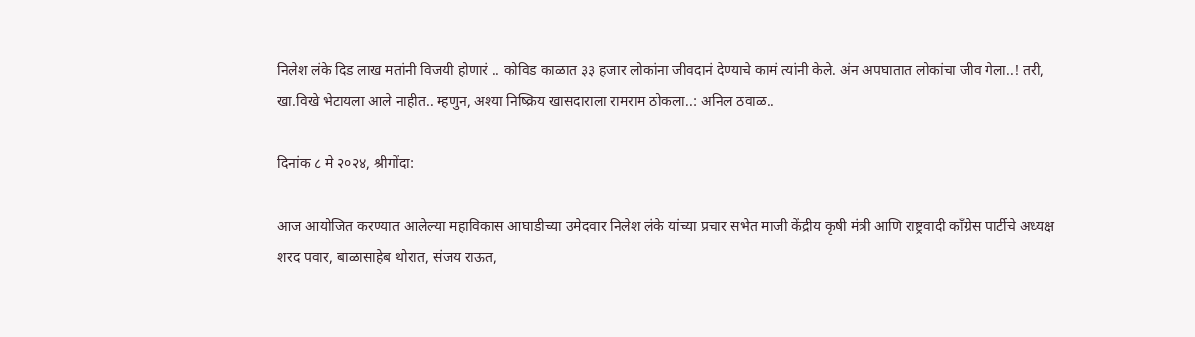निलेश लंके दिड लाख मतांनी विजयी होणारं .. कोविड काळात ३३ हजार लोकांना जीवदानं देण्याचे कामं त्यांनी केले. अंन अपघातात लोकांचा जीव गेला..! तरी, खा.विखे भेटायला आले नाहीत.. म्हणुन, अश्या निष्क्रिय खासदाराला रामराम ठोकला..: अनिल ठवाळ..

दिनांक ८ मे २०२४, श्रीगोंदा:

आज आयोजित करण्यात आलेल्या महाविकास आघाडीच्या उमेदवार निलेश लंके यांच्या प्रचार सभेत माजी केंद्रीय कृषी मंत्री आणि राष्ट्रवादी काँग्रेस पार्टीचे अध्यक्ष शरद पवार, बाळासाहेब थोरात, संजय राऊत,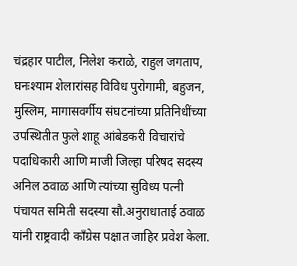चंद्रहार पाटील, निलेश कराळे, राहुल जगताप, घनःश्याम शेलारांसह विविध पुरोगामी, बहुजन, मुस्लिम, मागासवर्गीय संघटनांच्या प्रतिनिधींच्या उपस्थितीत फुले शाहू आंबेडकरी विचारांचे पदाधिकारी आणि माजी जिल्हा परिषद सदस्य अनिल ठवाळ आणि त्यांच्या सुविध्य पत्नी पंचायत समिती सदस्या सौ.अनुराधाताई ठवाळ यांनी राष्ट्रवादी काँग्रेस पक्षात जाहिर प्रवेश केला.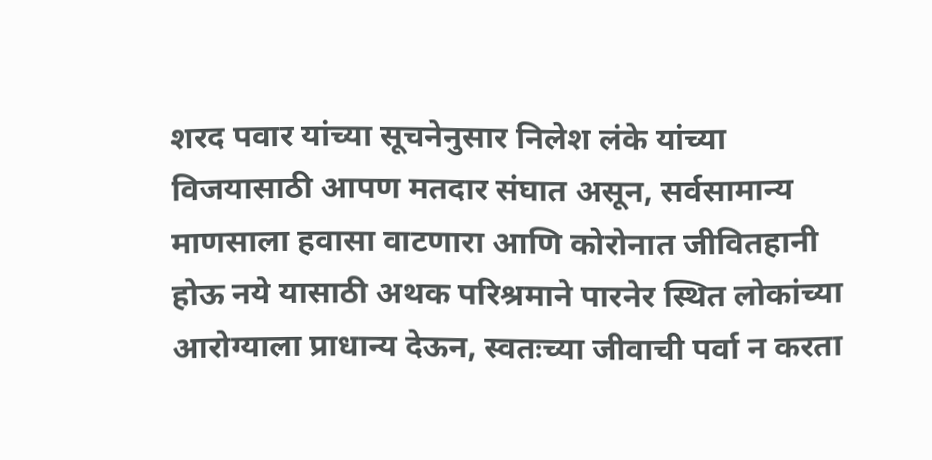शरद पवार यांच्या सूचनेनुसार निलेश लंके यांच्या विजयासाठी आपण मतदार संघात असून, सर्वसामान्य माणसाला हवासा वाटणारा आणि कोरोनात जीवितहानी होऊ नये यासाठी अथक परिश्रमाने पारनेर स्थित लोकांच्या आरोग्याला प्राधान्य देऊन, स्वतःच्या जीवाची पर्वा न करता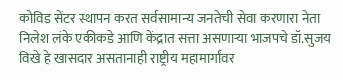कोविड सेंटर स्थापन करत सर्वसामान्य जनतेची सेवा करणारा नेता निलेश लंके एकीकडे आणि केंद्रात सत्ता असणाऱ्या भाजपचे डॉ.सुजय विखे हे खासदार असतानाही राष्ट्रीय महामार्गांवर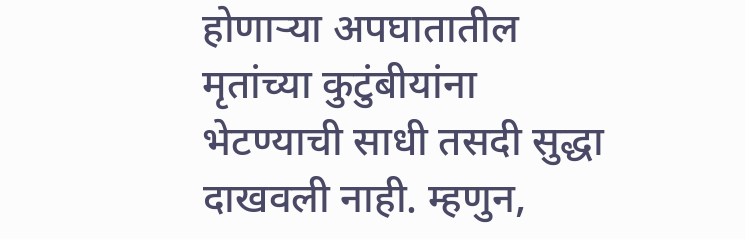होणाऱ्या अपघातातील मृतांच्या कुटुंबीयांना भेटण्याची साधी तसदी सुद्धा दाखवली नाही. म्हणुन,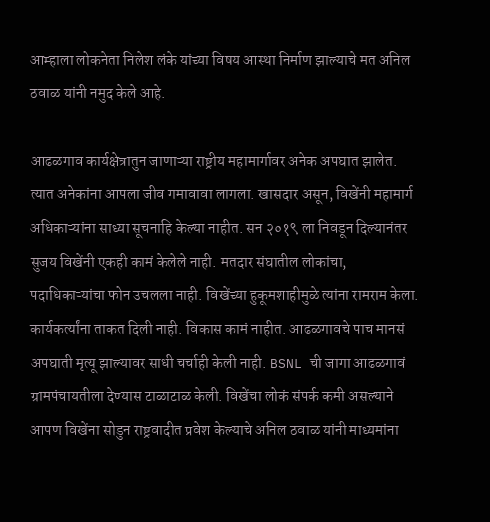आम्हाला लोकनेता निलेश लंके यांच्या विषय आस्था निर्माण झाल्याचे मत अनिल ठवाळ यांनी नमुद केले आहे.

आढळगाव कार्यक्षेत्रातुन जाणाऱ्या राष्ट्रीय महामार्गावर अनेक अपघात झालेत. त्यात अनेकांना आपला जीव गमावावा लागला. खासदार असून, विखेंनी महामार्ग अधिकाऱ्यांना साध्या सूचनाहि केल्या नाहीत. सन २०१९ ला निवडून दिल्यानंतर सुजय विखेंनी एकही कामं केलेले नाही. मतदार संघातील लोकांचा, पदाधिकाऱ्यांचा फोन उचलला नाही. विखेंच्या हुकूमशाहीमुळे त्यांना रामराम केला. कार्यकर्त्यांना ताकत दिली नाही. विकास कामं नाहीत. आढळगावचे पाच मानसं अपघाती मृत्यू झाल्यावर साधी चर्चाही केली नाही. BSNL ची जागा आढळगावं ग्रामपंचायतीला देण्यास टाळाटाळ केली. विखेंचा लोकं संपर्क कमी असल्याने आपण विखेंना सोडुन राष्ट्रवादीत प्रवेश केल्याचे अनिल ठवाळ यांनी माध्यमांना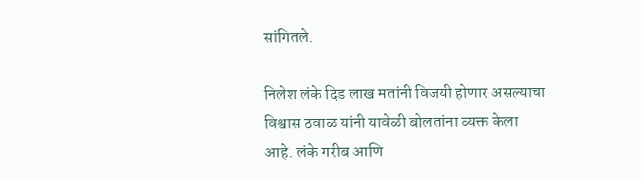सांगितले.

निलेश लंके दिड लाख मतांनी विजयी होणार असल्याचा विश्वास ठवाळ यांनी यावेळी बोलतांना व्यक्त केला आहे. लंके गरीब आणि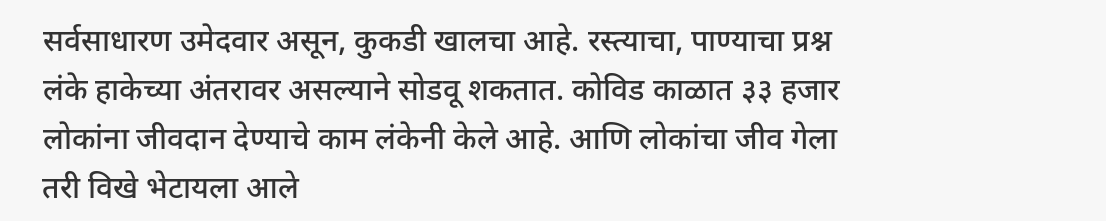सर्वसाधारण उमेदवार असून, कुकडी खालचा आहे. रस्त्याचा, पाण्याचा प्रश्न लंके हाकेच्या अंतरावर असल्याने सोडवू शकतात. कोविड काळात ३३ हजार लोकांना जीवदान देण्याचे काम लंकेनी केले आहे. आणि लोकांचा जीव गेला तरी विखे भेटायला आले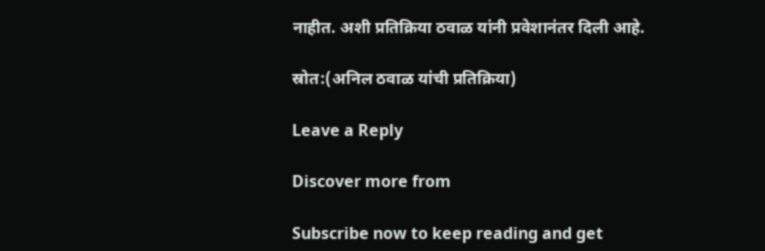नाहीत. अशी प्रतिक्रिया ठवाळ यांनी प्रवेशानंतर दिली आहे.

स्रोत:(अनिल ठवाळ यांची प्रतिक्रिया)

Leave a Reply

Discover more from

Subscribe now to keep reading and get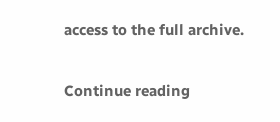access to the full archive.

Continue reading